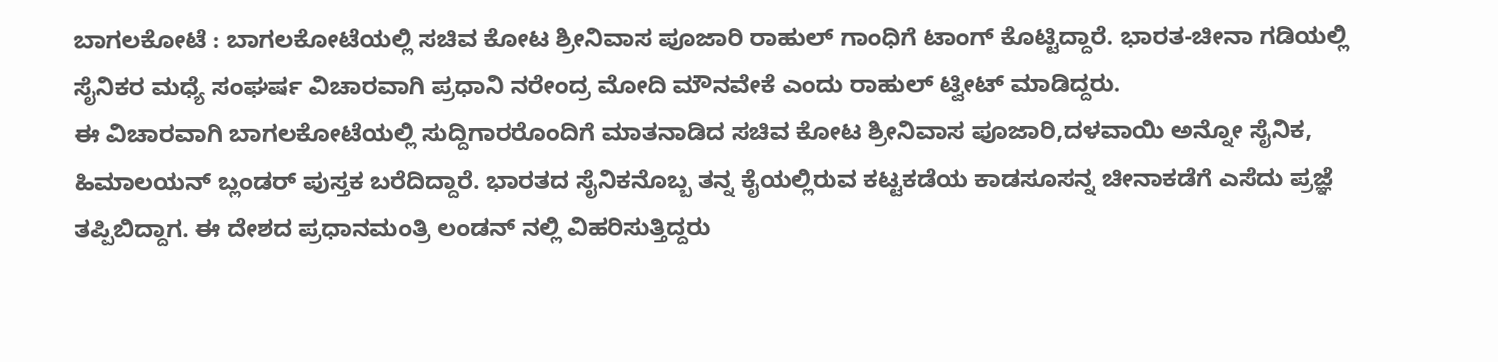ಬಾಗಲಕೋಟೆ : ಬಾಗಲಕೋಟೆಯಲ್ಲಿ ಸಚಿವ ಕೋಟ ಶ್ರೀನಿವಾಸ ಪೂಜಾರಿ ರಾಹುಲ್ ಗಾಂಧಿಗೆ ಟಾಂಗ್ ಕೊಟ್ಟಿದ್ದಾರೆ. ಭಾರತ-ಚೀನಾ ಗಡಿಯಲ್ಲಿ ಸೈನಿಕರ ಮಧ್ಯೆ ಸಂಘರ್ಷ ವಿಚಾರವಾಗಿ ಪ್ರಧಾನಿ ನರೇಂದ್ರ ಮೋದಿ ಮೌನವೇಕೆ ಎಂದು ರಾಹುಲ್ ಟ್ವೀಟ್ ಮಾಡಿದ್ದರು.
ಈ ವಿಚಾರವಾಗಿ ಬಾಗಲಕೋಟೆಯಲ್ಲಿ ಸುದ್ದಿಗಾರರೊಂದಿಗೆ ಮಾತನಾಡಿದ ಸಚಿವ ಕೋಟ ಶ್ರೀನಿವಾಸ ಪೂಜಾರಿ,ದಳವಾಯಿ ಅನ್ನೋ ಸೈನಿಕ, ಹಿಮಾಲಯನ್ ಬ್ಲಂಡರ್ ಪುಸ್ತಕ ಬರೆದಿದ್ದಾರೆ. ಭಾರತದ ಸೈನಿಕನೊಬ್ಬ ತನ್ನ ಕೈಯಲ್ಲಿರುವ ಕಟ್ಟಕಡೆಯ ಕಾಡಸೂಸನ್ನ ಚೀನಾಕಡೆಗೆ ಎಸೆದು ಪ್ರಜ್ಞೆ ತಪ್ಪಿಬಿದ್ದಾಗ. ಈ ದೇಶದ ಪ್ರಧಾನಮಂತ್ರಿ ಲಂಡನ್ ನಲ್ಲಿ ವಿಹರಿಸುತ್ತಿದ್ದರು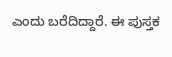ಎಂದು ಬರೆದಿದ್ದಾರೆ. ಈ ಪುಸ್ತಕ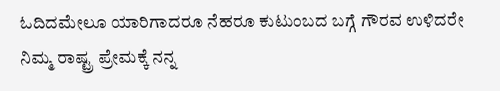ಓದಿದಮೇಲೂ ಯಾರಿಗಾದರೂ ನೆಹರೂ ಕುಟುಂಬದ ಬಗ್ಗೆ ಗೌರವ ಉಳಿದರೇ ನಿಮ್ಮ ರಾಷ್ಟ್ರ ಪ್ರೇಮಕ್ಕೆ ನನ್ನ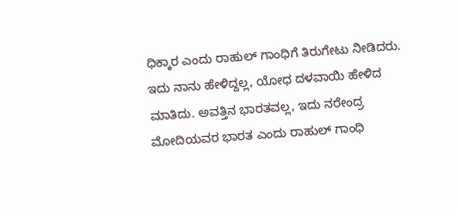ಧಿಕ್ಕಾರ ಎಂದು ರಾಹುಲ್ ಗಾಂಧಿಗೆ ತಿರುಗೇಟು ನೀಡಿದರು.
ಇದು ನಾನು ಹೇಳಿದ್ದಲ್ಲ, ಯೋಧ ದಳವಾಯಿ ಹೇಳಿದ ಮಾತಿದು. ಅವತ್ತಿನ ಭಾರತವಲ್ಲ, ಇದು ನರೇಂದ್ರ ಮೋದಿಯವರ ಭಾರತ ಎಂದು ರಾಹುಲ್ ಗಾಂಧಿ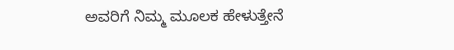ಅವರಿಗೆ ನಿಮ್ಮ ಮೂಲಕ ಹೇಳುತ್ತೇನೆ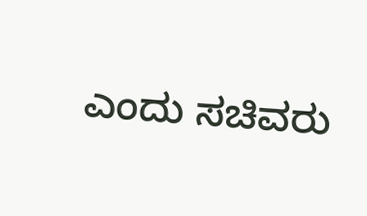ಎಂದು ಸಚಿವರು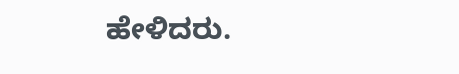ಹೇಳಿದರು.